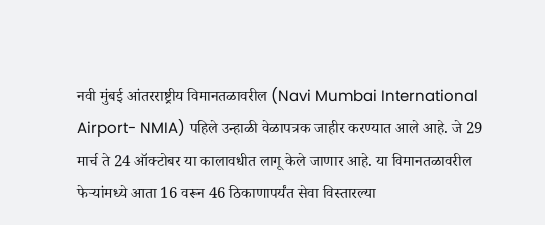नवी मुंबई आंतरराष्ट्रीय विमानतळावरील (Navi Mumbai International Airport- NMIA) पहिले उन्हाळी वेळापत्रक जाहीर करण्यात आले आहे. जे 29 मार्च ते 24 ऑक्टोबर या कालावधीत लागू केले जाणार आहे. या विमानतळावरील फेऱ्यांमध्ये आता 16 वरून 46 ठिकाणापर्यंत सेवा विस्तारल्या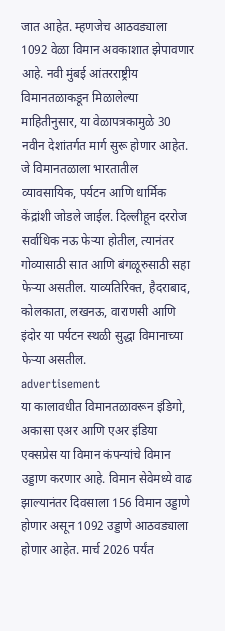जात आहेत. म्हणजेच आठवड्याला 1092 वेळा विमान अवकाशात झेपावणार आहे. नवी मुंबई आंतरराष्ट्रीय विमानतळाकडून मिळालेल्या माहितीनुसार, या वेळापत्रकामुळे 30 नवीन देशांतर्गत मार्ग सुरू होणार आहेत. जे विमानतळाला भारतातील व्यावसायिक, पर्यटन आणि धार्मिक केंद्रांशी जोडले जाईल. दिल्लीहून दररोज सर्वाधिक नऊ फेऱ्या होतील, त्यानंतर गोव्यासाठी सात आणि बंगळूरुसाठी सहा फेऱ्या असतील. याव्यतिरिक्त, हैदराबाद, कोलकाता, लखनऊ, वाराणसी आणि इंदोर या पर्यटन स्थळी सुद्धा विमानाच्या फेऱ्या असतील.
advertisement
या कालावधीत विमानतळावरून इंडिगो, अकासा एअर आणि एअर इंडिया एक्सप्रेस या विमान कंपन्यांचे विमान उड्डाण करणार आहे. विमान सेवेमध्ये वाढ झाल्यानंतर दिवसाला 156 विमान उड्डाणे होणार असून 1092 उड्डाणे आठवड्याला होणार आहेत. मार्च 2026 पर्यंत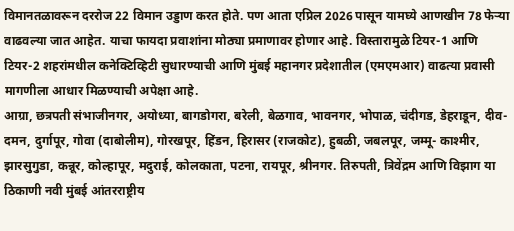विमानतळावरून दररोज 22 विमान उड्डाण करत होते. पण आता एप्रिल 2026 पासून यामघ्ये आणखीन 78 फेऱ्या वाढवल्या जात आहेत. याचा फायदा प्रवाशांना मोठ्या प्रमाणावर होणार आहे. विस्तारामुळे टियर-1 आणि टियर-2 शहरांमधील कनेक्टिव्हिटी सुधारण्याची आणि मुंबई महानगर प्रदेशातील (एमएमआर) वाढत्या प्रवासी मागणीला आधार मिळण्याची अपेक्षा आहे.
आग्रा, छत्रपती संभाजीनगर, अयोध्या, बागडोगरा, बरेली, बेळगाव, भावनगर, भोपाळ, चंदीगड, डेहराडून, दीव- दमन, दुर्गापूर, गोवा (दाबोलीम), गोरखपूर, हिंडन, हिरासर (राजकोट), हुबळी, जबलपूर, जम्मू- काश्मीर, झारसुगुडा, कन्नूर, कोल्हापूर, मदुराई, कोलकाता, पटना, रायपूर, श्रीनगर. तिरुपती, त्रिवेंद्रम आणि विझाग या ठिकाणी नवी मुंबई आंतरराष्ट्रीय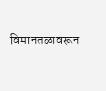विमानतळावरून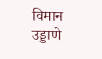विमान उड्डाणे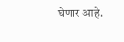घेणार आहे.